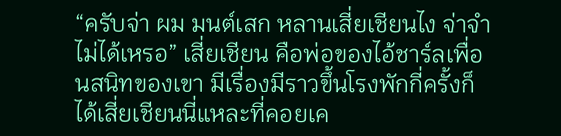“ครับจ่า ผม มนต์เสก หลานเสี่ยเชียนไง จ่าจำไม่ได้เหรอ” เสี่ยเชียน คือพ่อของไอ้ชาร์ลเพื่อนสนิทของเขา มีเรื่องมีราวขึ้นโรงพักกี่ครั้งก็ได้เสี่ยเชียนนี่แหละที่คอยเค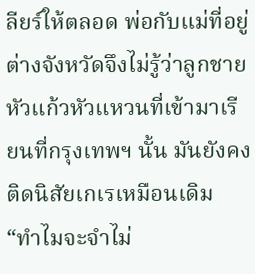ลียร์ให้ตลอด พ่อกับแม่ที่อยู่ต่างจังหวัดจึงไม่รู้ว่าลูกชายหัวแก้วหัวแหวนที่เข้ามาเรียนที่กรุงเทพฯ นั้น มันยังคงติดนิสัยเกเรเหมือนเดิม
“ทำไมจะจำไม่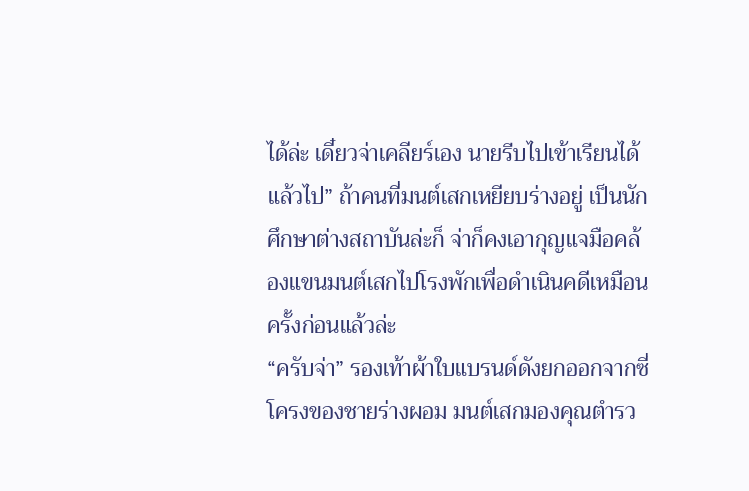ได้ล่ะ เดี๋ยวจ่าเคลียร์เอง นายรีบไปเข้าเรียนได้แล้วไป” ถ้าคนที่มนต์เสกเหยียบร่างอยู่ เป็นนักศึกษาต่างสถาบันล่ะก็ จ่าก็คงเอากุญแจมือคล้องแขนมนต์เสกไปโรงพักเพื่อดำเนินคดีเหมือนครั้งก่อนแล้วล่ะ
“ครับจ่า” รองเท้าผ้าใบแบรนด์ดังยกออกจากซี่โครงของชายร่างผอม มนต์เสกมองคุณตำรว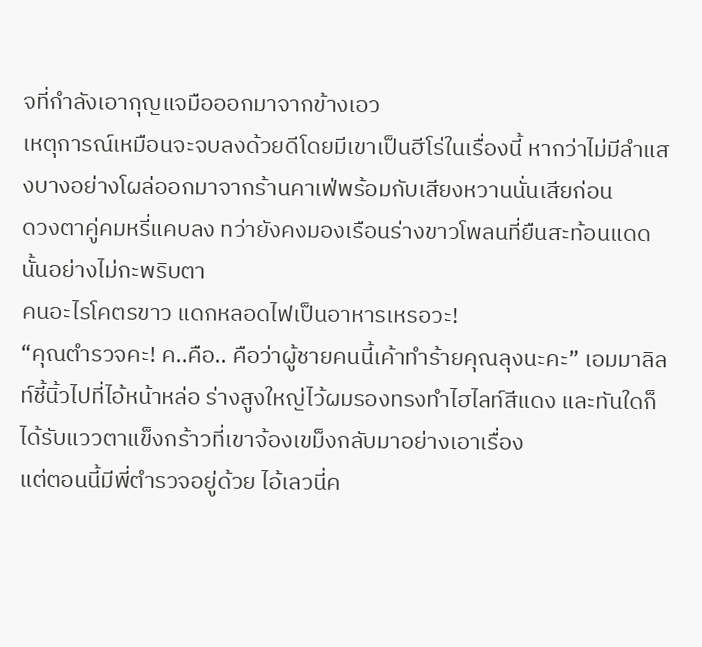จที่กำลังเอากุญแจมือออกมาจากข้างเอว
เหตุการณ์เหมือนจะจบลงด้วยดีโดยมีเขาเป็นฮีโร่ในเรื่องนี้ หากว่าไม่มีลำแสงบางอย่างโผล่ออกมาจากร้านคาเฟ่พร้อมกับเสียงหวานนั่นเสียก่อน
ดวงตาคู่คมหรี่แคบลง ทว่ายังคงมองเรือนร่างขาวโพลนที่ยืนสะท้อนแดดนั้นอย่างไม่กะพริบตา
คนอะไรโคตรขาว แดกหลอดไฟเป็นอาหารเหรอวะ!
“คุณตำรวจคะ! ค..คือ.. คือว่าผู้ชายคนนี้เค้าทำร้ายคุณลุงนะคะ” เอมมาลิลท์ชี้นิ้วไปที่ไอ้หน้าหล่อ ร่างสูงใหญ่ไว้ผมรองทรงทำไฮไลท์สีแดง และทันใดก็ได้รับแววตาแข็งกร้าวที่เขาจ้องเขม็งกลับมาอย่างเอาเรื่อง
แต่ตอนนี้มีพี่ตำรวจอยู่ด้วย ไอ้เลวนี่ค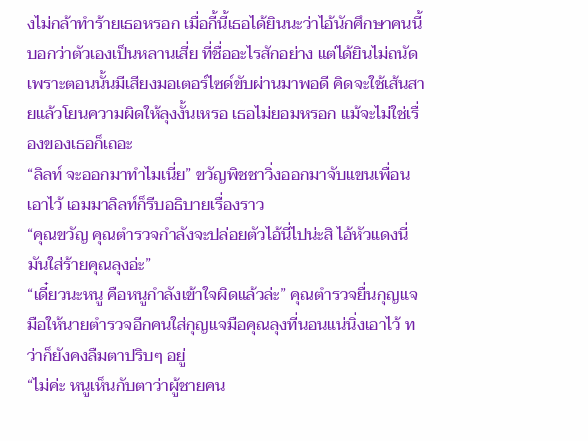งไม่กล้าทำร้ายเธอหรอก เมื่อกี้นี้เธอได้ยินนะว่าไอ้นักศึกษาคนนี้บอกว่าตัวเองเป็นหลานเสี่ย ที่ชื่ออะไรสักอย่าง แต่ได้ยินไม่ถนัดเพราะตอนนั้นมีเสียงมอเตอร์ไซด์ขับผ่านมาพอดี คิดจะใช้เส้นสายแล้วโยนความผิดให้ลุงงั้นเหรอ เธอไม่ยอมหรอก แม้จะไม่ใช่เรื่องของเธอก็เถอะ
“ลิลท์ จะออกมาทำไมเนี่ย” ขวัญพิชชาวิ่งออกมาจับแขนเพื่อนเอาไว้ เอมมาลิลท์ก็รีบอธิบายเรื่องราว
“คุณขวัญ คุณตำรวจกำลังจะปล่อยตัวไอ้นี่ไปน่ะสิ ไอ้หัวแดงนี่มันใส่ร้ายคุณลุงอ่ะ”
“เดี๋ยวนะหนู คือหนูกำลังเข้าใจผิดแล้วล่ะ” คุณตำรวจยื่นกุญแจมือให้นายตำรวจอีกคนใส่กุญแจมือคุณลุงที่นอนแน่นิ่งเอาไว้ ทว่าก็ยังคงลืมตาปริบๆ อยู่
“ไม่ค่ะ หนูเห็นกับตาว่าผู้ชายคน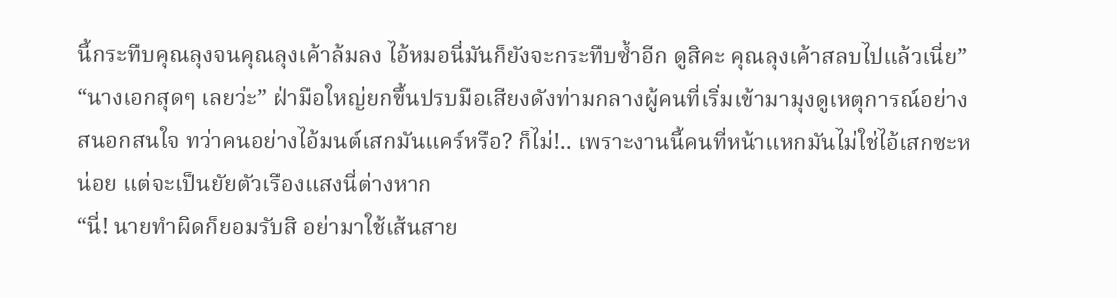นี้กระทืบคุณลุงจนคุณลุงเค้าล้มลง ไอ้หมอนี่มันก็ยังจะกระทืบซ้ำอีก ดูสิคะ คุณลุงเค้าสลบไปแล้วเนี่ย”
“นางเอกสุดๆ เลยว่ะ” ฝ่ามือใหญ่ยกขึ้นปรบมือเสียงดังท่ามกลางผู้คนที่เริ่มเข้ามามุงดูเหตุการณ์อย่างสนอกสนใจ ทว่าคนอย่างไอ้มนต์เสกมันแคร์หรือ? ก็ไม่!.. เพราะงานนี้คนที่หน้าแหกมันไม่ใช่ไอ้เสกซะหน่อย แต่จะเป็นยัยตัวเรืองแสงนี่ต่างหาก
“นี่! นายทำผิดก็ยอมรับสิ อย่ามาใช้เส้นสาย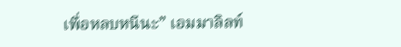เพื่อหลบหนีนะ” เอมมาลิลท์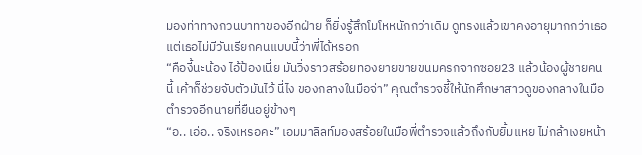มองท่าทางกวนบาทาของอีกฝ่าย ก็ยิ่งรู้สึกโมโหหนักกว่าเดิม ดูทรงแล้วเขาคงอายุมากกว่าเธอแต่เธอไม่มีวันเรียกคนแบบนี้ว่าพี่ได้หรอก
“คืองี้นะน้อง ไอ้ป้องเนี่ย มันวิ่งราวสร้อยทองยายขายขนมครกจากซอย23 แล้วน้องผู้ชายคนนี้ เค้าก็ช่วยจับตัวมันไว้ นี่ไง ของกลางในมือจ่า” คุณตำรวจชี้ให้นักศึกษาสาวดูของกลางในมือตำรวจอีกนายที่ยืนอยู่ข้างๆ
“อ.. เอ่อ.. จริงเหรอคะ” เอมมาลิลท์มองสร้อยในมือพี่ตำรวจแล้วถึงกับยิ้มแหย ไม่กล้าเงยหน้า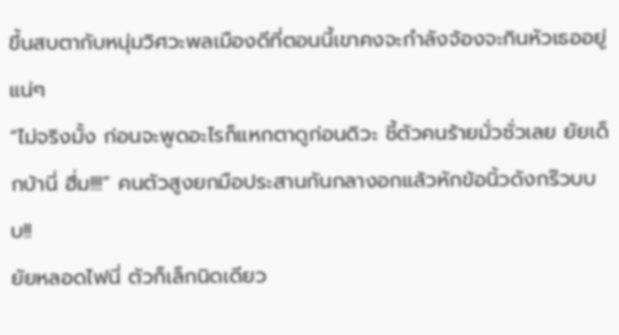ขึ้นสบตากับหนุ่มวิศวะพลเมืองดีที่ตอนนี้เขาคงจะกำลังจ้องจะกินหัวเธออยู่แน่ๆ
“ไม่จริงมั้ง ก่อนจะพูดอะไรก็แหกตาดูก่อนดิวะ ชี้ตัวคนร้ายมั่วซั่วเลย ยัยเด็กบ้านี่ ฮึ่ม!!!” คนตัวสูงยกมือประสานกันกลางอกแล้วหักข้อนิ้วดังกร๊วบบบ!!
ยัยหลอดไฟนี่ ตัวก็เล็กนิดเดียว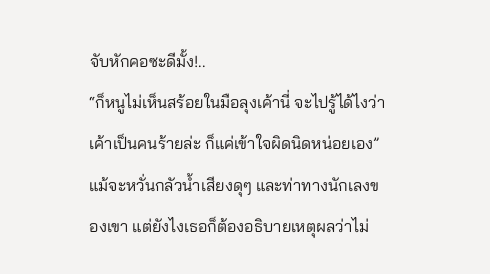จับหักคอซะดีมั้ง!..
“ก็หนูไม่เห็นสร้อยในมือลุงเค้านี่ จะไปรู้ได้ไงว่าเค้าเป็นคนร้ายล่ะ ก็แค่เข้าใจผิดนิดหน่อยเอง” แม้จะหวั่นกลัวน้ำเสียงดุๆ และท่าทางนักเลงของเขา แต่ยังไงเธอก็ต้องอธิบายเหตุผลว่าไม่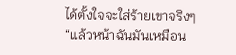ได้ตั้งใจจะใส่ร้ายเขาจริงๆ
“แล้วหน้าฉันมันเหมือน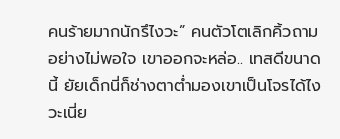คนร้ายมากนักรึไงวะ” คนตัวโตเลิกคิ้วถามอย่างไม่พอใจ เขาออกจะหล่อ.. เทสดีขนาดนี้ ยัยเด็กนี่ก็ช่างตาต่ำมองเขาเป็นโจรได้ไงวะเนี่ย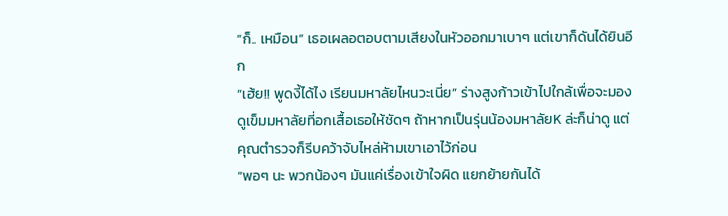“ก็.. เหมือน” เธอเผลอตอบตามเสียงในหัวออกมาเบาๆ แต่เขาก็ดันได้ยินอีก
“เฮ้ย!! พูดงี้ได้ไง เรียนมหาลัยไหนวะเนี่ย” ร่างสูงก้าวเข้าไปใกล้เพื่อจะมองดูเข็มมหาลัยที่อกเสื้อเธอให้ชัดๆ ถ้าหากเป็นรุ่นน้องมหาลัยK ล่ะก็น่าดู แต่คุณตำรวจก็รีบคว้าจับไหล่ห้ามเขาเอาไว้ก่อน
“พอๆ นะ พวกน้องๆ มันแค่เรื่องเข้าใจผิด แยกย้ายกันได้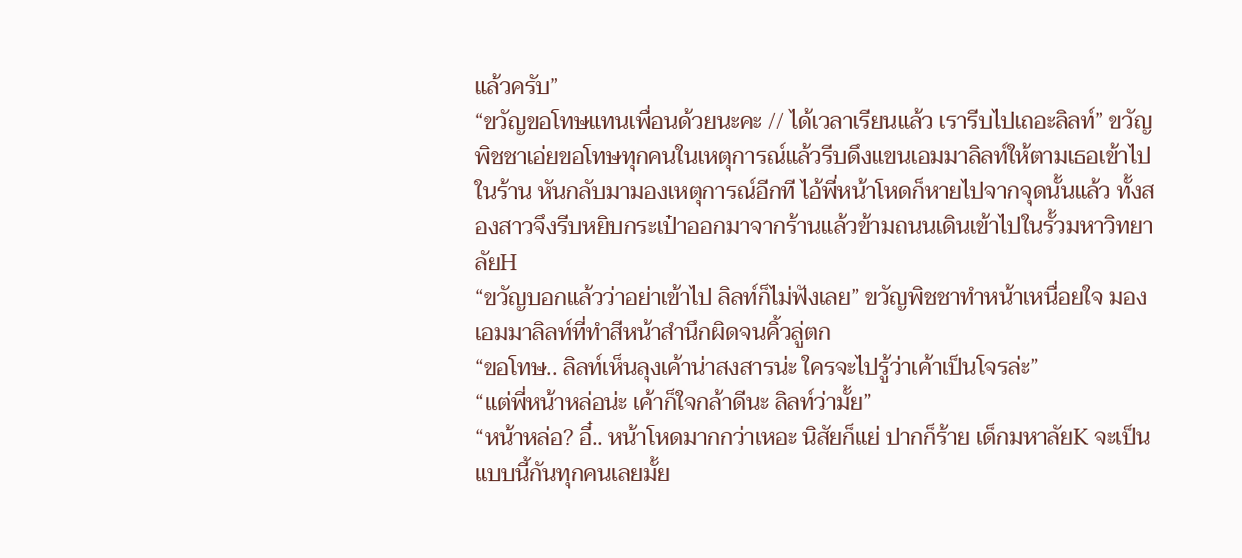แล้วครับ”
“ขวัญขอโทษแทนเพื่อนด้วยนะคะ // ได้เวลาเรียนแล้ว เรารีบไปเถอะลิลท์” ขวัญพิชชาเอ่ยขอโทษทุกคนในเหตุการณ์แล้วรีบดึงแขนเอมมาลิลท์ให้ตามเธอเข้าไปในร้าน หันกลับมามองเหตุการณ์อีกที ไอ้พี่หน้าโหดก็หายไปจากจุดนั้นแล้ว ทั้งสองสาวจึงรีบหยิบกระเป๋าออกมาจากร้านแล้วข้ามถนนเดินเข้าไปในรั้วมหาวิทยาลัยH
“ขวัญบอกแล้วว่าอย่าเข้าไป ลิลท์ก็ไม่ฟังเลย” ขวัญพิชชาทำหน้าเหนื่อยใจ มองเอมมาลิลท์ที่ทำสีหน้าสำนึกผิดจนคิ้วลู่ตก
“ขอโทษ.. ลิลท์เห็นลุงเค้าน่าสงสารน่ะ ใครจะไปรู้ว่าเค้าเป็นโจรล่ะ”
“แต่พี่หน้าหล่อน่ะ เค้าก็ใจกล้าดีนะ ลิลท์ว่ามั้ย”
“หน้าหล่อ? อี๋.. หน้าโหดมากกว่าเหอะ นิสัยก็แย่ ปากก็ร้าย เด็กมหาลัยK จะเป็นแบบนี้กันทุกคนเลยมั้ย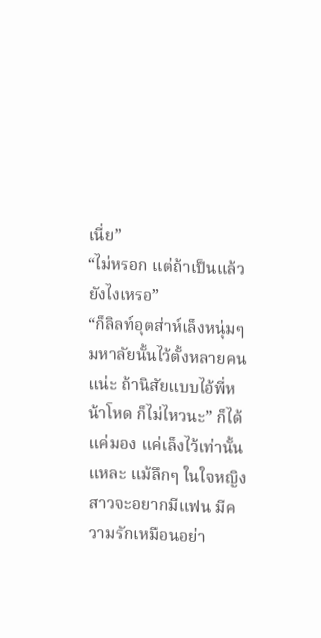เนี่ย”
“ไม่หรอก แต่ถ้าเป็นแล้วยังไงเหรอ”
“ก็ลิลท์อุตส่าห์เล็งหนุ่มๆ มหาลัยนั้นไว้ตั้งหลายคนแน่ะ ถ้านิสัยแบบไอ้พี่หน้าโหด ก็ไม่ไหวนะ” ก็ได้แค่มอง แค่เล็งไว้เท่านั้นแหละ แม้ลึกๆ ในใจหญิงสาวจะอยากมีแฟน มีความรักเหมือนอย่า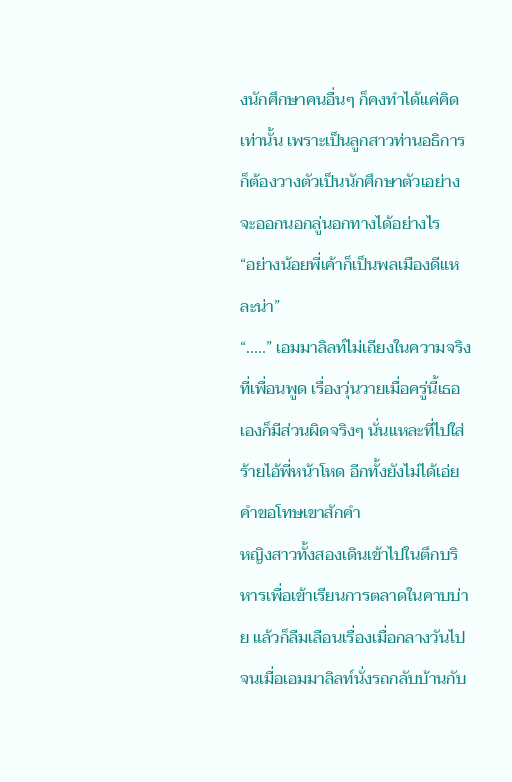งนักศึกษาคนอื่นๆ ก็คงทำได้แค่คิดเท่านั้น เพราะเป็นลูกสาวท่านอธิการก็ต้องวางตัวเป็นนักศึกษาตัวเอย่าง จะออกนอกลู่นอกทางได้อย่างไร
“อย่างน้อยพี่เค้าก็เป็นพลเมืองดีแหละน่า”
“.....” เอมมาลิลท์ไม่เถียงในความจริงที่เพื่อนพูด เรื่องวุ่นวายเมื่อครู่นี้เธอเองก็มีส่วนผิดจริงๆ นั่นแหละที่ไปใส่ร้ายไอ้พี่หน้าโหด อีกทั้งยังไม่ได้เอ่ยคำขอโทษเขาสักคำ
หญิงสาวทั้งสองเดินเข้าไปในตึกบริหารเพื่อเข้าเรียนการตลาดในคาบบ่าย แล้วก็ลืมเลือนเรื่องเมื่อกลางวันไป จนเมื่อเอมมาลิลท์นั่งรถกลับบ้านกับ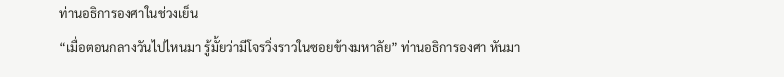ท่านอธิการองศาในช่วงเย็น
“เมื่อตอนกลางวันไปไหนมา รู้มั้ยว่ามีโจรวิ่งราวในซอยข้างมหาลัย” ท่านอธิการองศา หันมา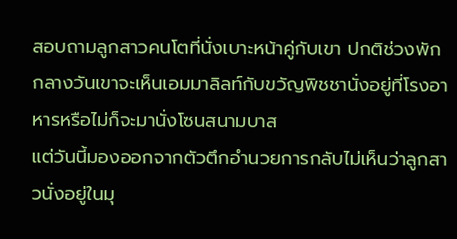สอบถามลูกสาวคนโตที่นั่งเบาะหน้าคู่กับเขา ปกติช่วงพักกลางวันเขาจะเห็นเอมมาลิลท์กับขวัญพิชชานั่งอยู่ที่โรงอาหารหรือไม่ก็จะมานั่งโซนสนามบาส
แต่วันนี้มองออกจากตัวตึกอำนวยการกลับไม่เห็นว่าลูกสาวนั่งอยู่ในมุ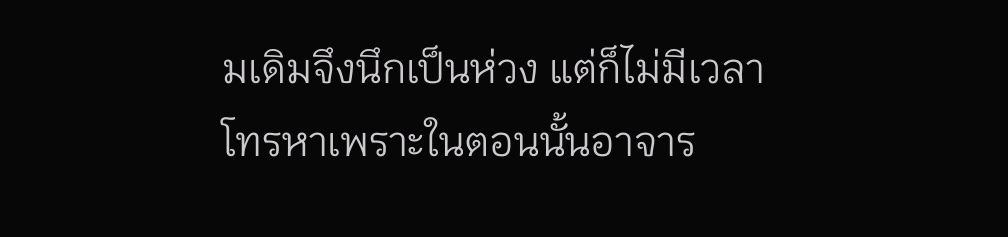มเดิมจึงนึกเป็นห่วง แต่ก็ไม่มีเวลาโทรหาเพราะในตอนนั้นอาจาร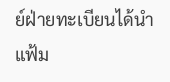ย์ฝ่ายทะเบียนได้นำแฟ้ม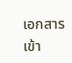เอกสารเข้า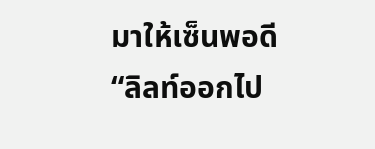มาให้เซ็นพอดี
“ลิลท์ออกไป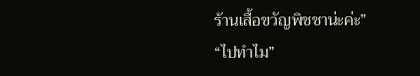ร้านเสื้อขวัญพิชชาน่ะค่ะ”
“ไปทำไม”